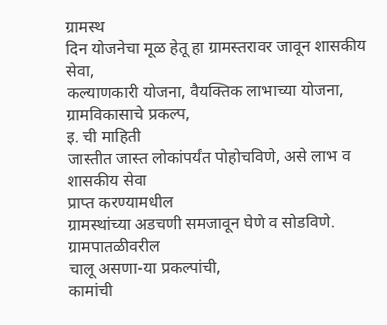ग्रामस्थ
दिन योजनेचा मूळ हेतू हा ग्रामस्तरावर जावून शासकीय सेवा,
कल्याणकारी योजना, वैयक्तिक लाभाच्या योजना, ग्रामविकासाचे प्रकल्प,
इ. ची माहिती
जास्तीत जास्त लोकांपर्यंत पोहोचविणे, असे लाभ व शासकीय सेवा
प्राप्त करण्यामधील
ग्रामस्थांच्या अडचणी समजावून घेणे व सोडविणे. ग्रामपातळीवरील
चालू असणा-या प्रकल्पांची,
कामांची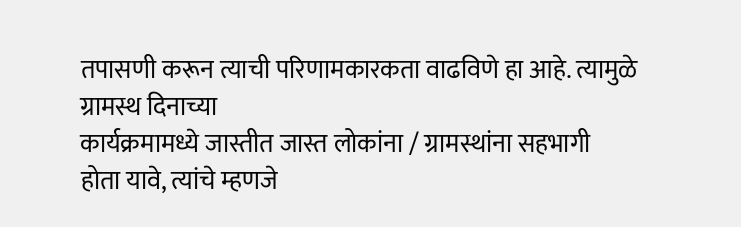तपासणी करून त्याची परिणामकारकता वाढविणे हा आहे. त्यामुळे
ग्रामस्थ दिनाच्या
कार्यक्रमामध्ये जास्तीत जास्त लोकांना / ग्रामस्थांना सहभागी
होता यावे, त्यांचे म्हणजे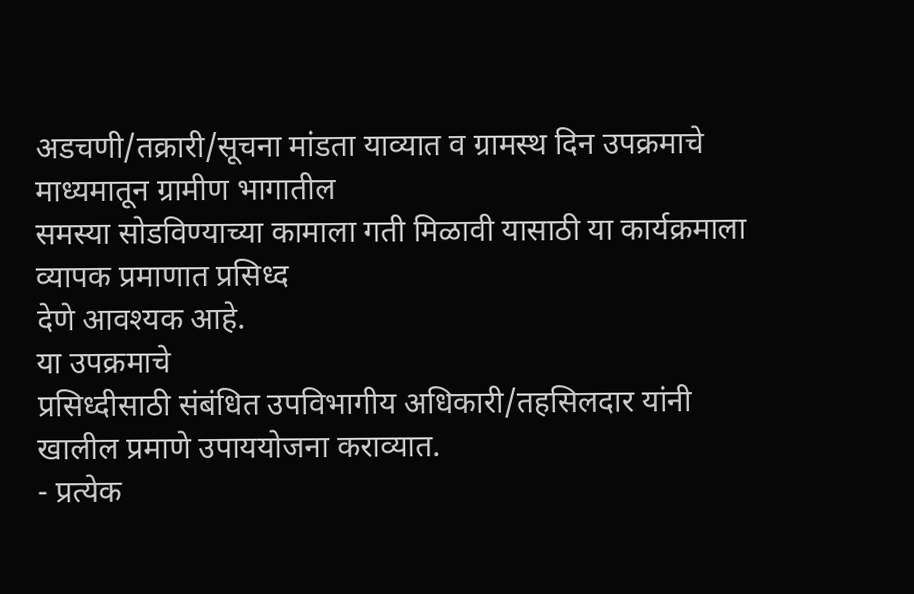अडचणी/तक्रारी/सूचना मांडता याव्यात व ग्रामस्थ दिन उपक्रमाचे
माध्यमातून ग्रामीण भागातील
समस्या सोडविण्याच्या कामाला गती मिळावी यासाठी या कार्यक्रमाला
व्यापक प्रमाणात प्रसिध्द
देणे आवश्यक आहे.
या उपक्रमाचे
प्रसिध्दीसाठी संबंधित उपविभागीय अधिकारी/तहसिलदार यांनी
खालील प्रमाणे उपाययोजना कराव्यात.
- प्रत्येक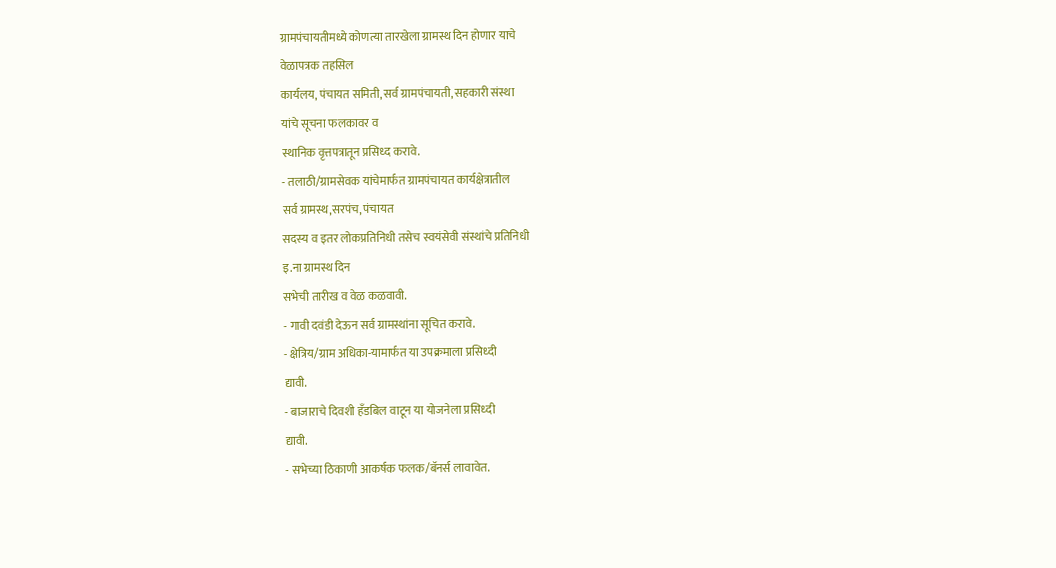ग्रामपंचायतीमध्ये कोणत्या तारखेला ग्रामस्थ दिन होणार याचे
वेळापत्रक तहसिल
कार्यलय, पंचायत समिती, सर्व ग्रामपंचायती, सहकारी संस्था
यांचे सूचना फलकावर व
स्थानिक वृत्तपत्रातून प्रसिध्द करावे.
- तलाठी/ग्रामसेवक यांचेमार्फत ग्रामपंचायत कार्यक्षेत्रातील
सर्व ग्रामस्थ,सरपंच, पंचायत
सदस्य व इतर लोकप्रतिनिधी तसेच स्वयंसेवी संस्थांचे प्रतिनिधी
इ.ना ग्रामस्थ दिन
सभेची तारीख व वेळ कळवावी.
- गावी दवंडी देऊन सर्व ग्रामस्थांना सूचित करावे.
- क्षेत्रिय/ग्राम अधिका-यामार्फत या उपक्रमाला प्रसिध्दी
द्यावी.
- बाजाराचे दिवशी हँडबिल वाटून या योजनेला प्रसिध्दी
द्यावी.
- सभेच्या ठिकाणी आकर्षक फलक/बॅनर्स लावावेत.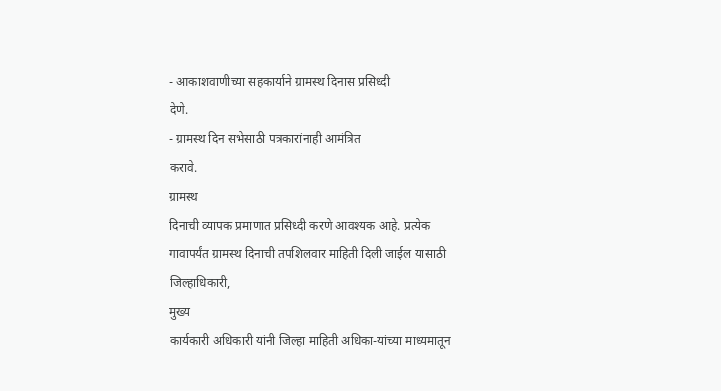- आकाशवाणीच्या सहकार्याने ग्रामस्थ दिनास प्रसिध्दी
देणे.
- ग्रामस्थ दिन सभेसाठी पत्रकारांनाही आमंत्रित
करावे.
ग्रामस्थ
दिनाची व्यापक प्रमाणात प्रसिध्दी करणे आवश्यक आहे. प्रत्येक
गावापर्यंत ग्रामस्थ दिनाची तपशिलवार माहिती दिली जाईल यासाठी
जिल्हाधिकारी,
मुख्य
कार्यकारी अधिकारी यांनी जिल्हा माहिती अधिका-यांच्या माध्यमातून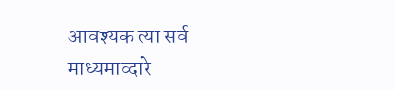आवश्यक त्या सर्व
माध्यमाव्दारे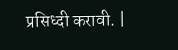प्रसिध्दी करावी. |